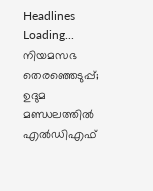Headlines
Loading...
നിയമസഭ തെരഞ്ഞെടുപ്പ്; ഉദുമ മണ്ഡലത്തിൽ എൽഡിഎഫ്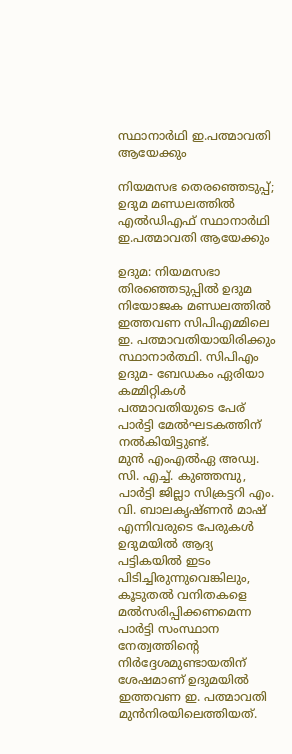സ്ഥാനാർഥി ഇ.പത്മാവതി ആയേക്കും

നിയമസഭ തെരഞ്ഞെടുപ്പ്; ഉദുമ മണ്ഡലത്തിൽ എൽഡിഎഫ് സ്ഥാനാർഥി ഇ.പത്മാവതി ആയേക്കും

ഉദുമ: നിയമസഭാ തിരഞ്ഞെടുപ്പിൽ ഉദുമ നിയോജക മണ്ഡലത്തിൽ ഇത്തവണ സിപിഎമ്മിലെ ഇ. പത്മാവതിയായിരിക്കും സ്ഥാനാർത്ഥി. സിപിഎം ഉദുമ- ബേഡകം ഏരിയാ കമ്മിറ്റികൾ പത്മാവതിയുടെ പേര് പാർട്ടി മേൽഘടകത്തിന് നൽകിയിട്ടുണ്ട്.
മുൻ എംഎൽഏ അഡ്വ. സി. എച്ച്. കുഞ്ഞമ്പു, പാർട്ടി ജില്ലാ സിക്രട്ടറി എം. വി. ബാലകൃഷ്ണൻ മാഷ് എന്നിവരുടെ പേരുകൾ ഉദുമയിൽ ആദ്യ പട്ടികയിൽ ഇടം പിടിച്ചിരുന്നുവെങ്കിലും, കൂടുതൽ വനിതകളെ മൽസരിപ്പിക്കണമെന്ന പാർട്ടി സംസ്ഥാന നേത്വത്തിന്റെ നിർദ്ദേശമുണ്ടായതിന് ശേഷമാണ് ഉദുമയിൽ ഇത്തവണ ഇ. പത്മാവതി മുൻനിരയിലെത്തിയത്.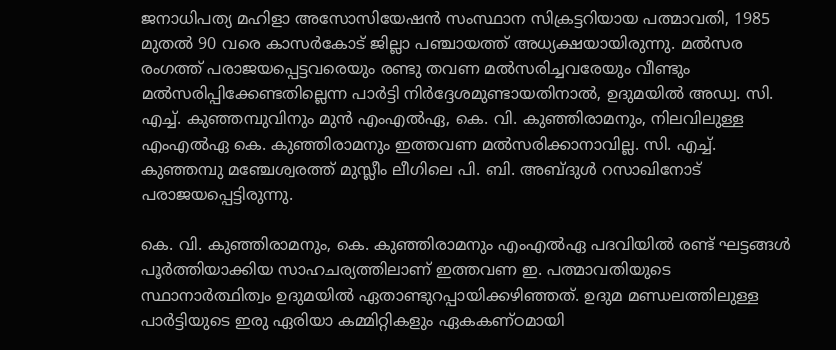ജനാധിപത്യ മഹിളാ അസോസിയേഷൻ സംസ്ഥാന സിക്രട്ടറിയായ പത്മാവതി, 1985 മുതൽ 90 വരെ കാസർകോട് ജില്ലാ പഞ്ചായത്ത് അധ്യക്ഷയായിരുന്നു. മൽസര രംഗത്ത് പരാജയപ്പെട്ടവരെയും രണ്ടു തവണ മൽസരിച്ചവരേയും വീണ്ടും മൽസരിപ്പിക്കേണ്ടതില്ലെന്ന പാർട്ടി നിർദ്ദേശമുണ്ടായതിനാൽ, ഉദുമയിൽ അഡ്വ. സി. എച്ച്. കുഞ്ഞമ്പുവിനും മുൻ എംഎൽഏ, കെ. വി. കുഞ്ഞിരാമനും, നിലവിലുള്ള എംഎൽഏ കെ. കുഞ്ഞിരാമനും ഇത്തവണ മൽസരിക്കാനാവില്ല. സി. എച്ച്. കുഞ്ഞമ്പു മഞ്ചേശ്വരത്ത് മുസ്ലീം ലീഗിലെ പി. ബി. അബ്ദുൾ റസാഖിനോട് പരാജയപ്പെട്ടിരുന്നു.

കെ. വി. കുഞ്ഞിരാമനും, കെ. കുഞ്ഞിരാമനും എംഎൽഏ പദവിയിൽ രണ്ട് ഘട്ടങ്ങൾ പൂർത്തിയാക്കിയ സാഹചര്യത്തിലാണ് ഇത്തവണ ഇ. പത്മാവതിയുടെ സ്ഥാനാർത്ഥിത്വം ഉദുമയിൽ ഏതാണ്ടുറപ്പായിക്കഴിഞ്ഞത്. ഉദുമ മണ്ഡലത്തിലുള്ള പാർട്ടിയുടെ ഇരു ഏരിയാ കമ്മിറ്റികളും ഏകകണ്ഠമായി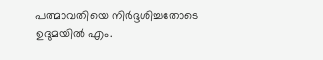പത്മാവതിയെ നിർദ്ദശിച്ചതോടെ ഉദുമയിൽ എം.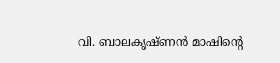വി. ബാലകൃഷ്ണൻ മാഷിന്റെ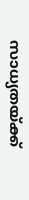സാധ്യതയ്ക്ക്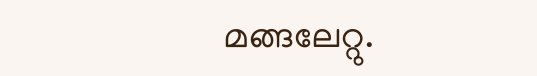മങ്ങലേറ്റു.